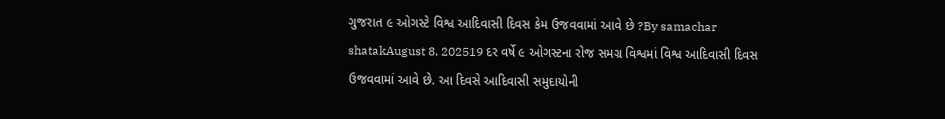ગુજરાત ૯ ઓગસ્ટે વિશ્વ આદિવાસી દિવસ કેમ ઉજવવામાં આવે છે ?By samachar shatakAugust 8, 202519 દર વર્ષે ૯ ઓગસ્ટના રોજ સમગ્ર વિશ્વમાં વિશ્વ આદિવાસી દિવસ ઉજવવામાં આવે છે. આ દિવસે આદિવાસી સમુદાયોની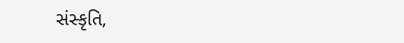સંસ્કૃતિ,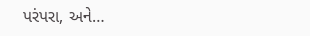પરંપરા, અને…